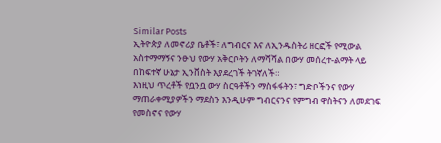Similar Posts
ኢትዮጵያ ለመኖሪያ ቤቶች፣ ለግብርና እና ለኢንዱስትሪ ዘርፎች የሚውል አስተማማኝና ንፁህ የውሃ አቅርቦትን ለማሻሻል በውሃ መሰረተ-ልማት ላይ በከፍተኛ ሁኔታ ኢንቨስት እያደረገች ትገኛለች።
እነዚህ ጥረቶች የቧንቧ ውሃ ስርዓቶችን ማስፋፋትን፣ ግድቦችንና የውሃ ማጠራቀሚያዎችን ማደስን እንዲሁም ግብርናንና የምግብ ዋስትናን ለመደገፍ የመስኖና የውሃ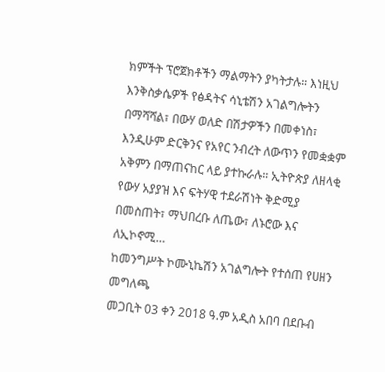ክምችት ፕሮጀክቶችን ማልማትን ያካትታሉ። እነዚህ እንቅስቃሴዎች የፅዳትና ሳኒቴሽን አገልግሎትን በማሻሻል፣ በውሃ ወለድ በሽታዎችን በመቀነስ፣ እንዲሁም ድርቅንና የአየር ንብረት ለውጥን የመቋቋም አቅምን በማጠናከር ላይ ያተኩራሉ። ኢትዮጵያ ለዘላቂ የውሃ አያያዝ እና ፍትሃዊ ተደራሽነት ቅድሚያ በመስጠት፣ ማህበረቡ ለጤው፣ ለኑሮው እና ለኢኮኖሚ…
ከመንግሥት ኮሙኒኬሽን አገልግሎት የተሰጠ የሀዘን መግለጫ
መጋቢት 03 ቀን 2018 ዓ.ም አዲስ አበባ በደቡብ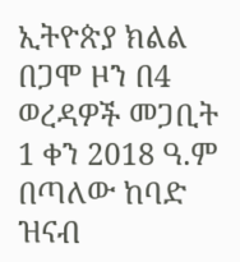ኢትዮጵያ ክልል በጋሞ ዞን በ4 ወረዳዎች መጋቢት 1 ቀን 2018 ዓ.ም በጣለው ከባድ ዝናብ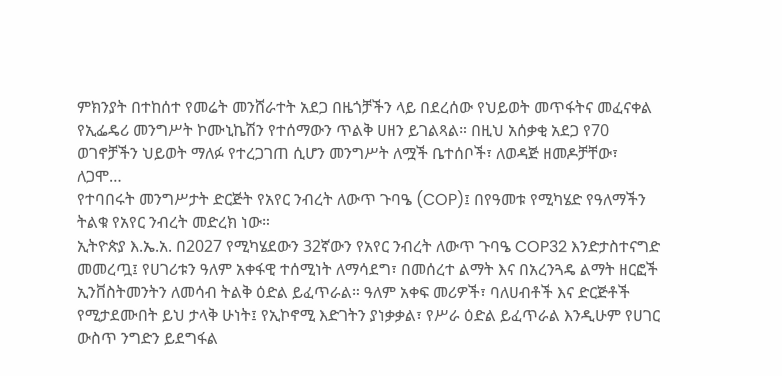ምክንያት በተከሰተ የመሬት መንሸራተት አደጋ በዜጎቻችን ላይ በደረሰው የህይወት መጥፋትና መፈናቀል የኢፌዴሪ መንግሥት ኮሙኒኬሽን የተሰማውን ጥልቅ ሀዘን ይገልጻል። በዚህ አሰቃቂ አደጋ የ70 ወገኖቻችን ህይወት ማለፉ የተረጋገጠ ሲሆን መንግሥት ለሟች ቤተሰቦች፣ ለወዳጅ ዘመዶቻቸው፣ ለጋሞ…
የተባበሩት መንግሥታት ድርጅት የአየር ንብረት ለውጥ ጉባዔ (COP)፤ በየዓመቱ የሚካሄድ የዓለማችን ትልቁ የአየር ንብረት መድረክ ነው።
ኢትዮጵያ እ.ኤ.አ. በ2027 የሚካሄደውን 32ኛውን የአየር ንብረት ለውጥ ጉባዔ COP32 እንድታስተናግድ መመረጧ፤ የሀገሪቱን ዓለም አቀፋዊ ተሰሚነት ለማሳደግ፣ በመሰረተ ልማት እና በአረንጓዴ ልማት ዘርፎች ኢንቨስትመንትን ለመሳብ ትልቅ ዕድል ይፈጥራል። ዓለም አቀፍ መሪዎች፣ ባለሀብቶች እና ድርጅቶች የሚታደሙበት ይህ ታላቅ ሁነት፤ የኢኮኖሚ እድገትን ያነቃቃል፣ የሥራ ዕድል ይፈጥራል እንዲሁም የሀገር ውስጥ ንግድን ይደግፋል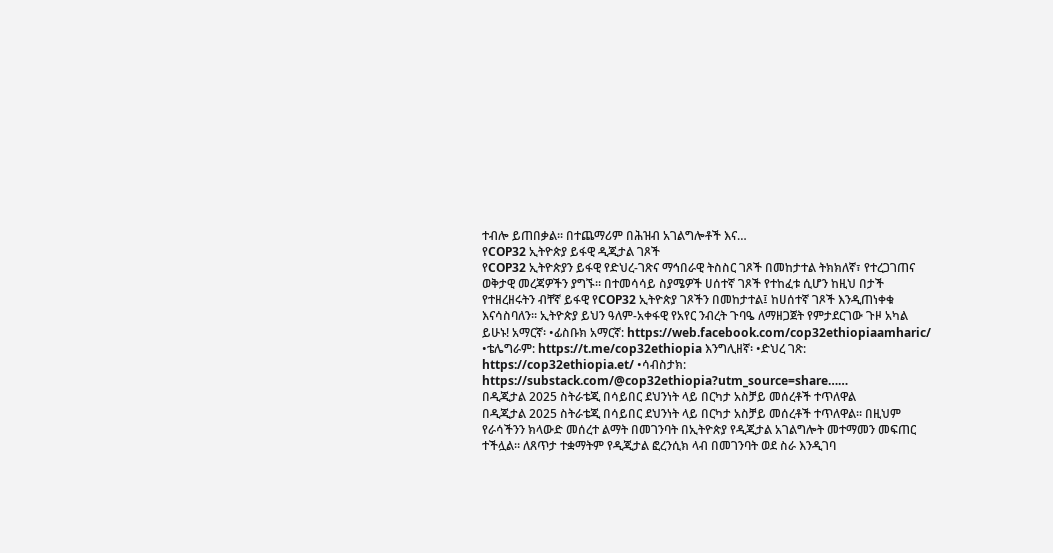ተብሎ ይጠበቃል። በተጨማሪም በሕዝብ አገልግሎቶች እና…
የCOP32 ኢትዮጵያ ይፋዊ ዲጂታል ገጾች
የCOP32 ኢትዮጵያን ይፋዊ የድህረ-ገጽና ማኅበራዊ ትስስር ገጾች በመከታተል ትክክለኛ፣ የተረጋገጠና ወቅታዊ መረጃዎችን ያግኙ። በተመሳሳይ ስያሜዎች ሀሰተኛ ገጾች የተከፈቱ ሲሆን ከዚህ በታች የተዘረዘሩትን ብቸኛ ይፋዊ የCOP32 ኢትዮጵያ ገጾችን በመከታተል፤ ከሀሰተኛ ገጾች እንዲጠነቀቁ እናሳስባለን። ኢትዮጵያ ይህን ዓለም-አቀፋዊ የአየር ንብረት ጉባዔ ለማዘጋጀት የምታደርገው ጉዞ አካል ይሁኑ! አማርኛ፡ •ፊስቡክ አማርኛ: https://web.facebook.com/cop32ethiopiaamharic/ •ቴሌግራም: https://t.me/cop32ethiopia እንግሊዘኛ፡ •ድህረ ገጽ: https://cop32ethiopia.et/ •ሳብስታክ: https://substack.com/@cop32ethiopia?utm_source=share……
በዲጂታል 2025 ስትራቴጂ በሳይበር ደህንነት ላይ በርካታ አስቻይ መሰረቶች ተጥለዋል
በዲጂታል 2025 ስትራቴጂ በሳይበር ደህንነት ላይ በርካታ አስቻይ መሰረቶች ተጥለዋል። በዚህም የራሳችንን ክላውድ መሰረተ ልማት በመገንባት በኢትዮጵያ የዲጂታል አገልግሎት መተማመን መፍጠር ተችሏል። ለጸጥታ ተቋማትም የዲጂታል ፎረንሲክ ላብ በመገንባት ወደ ስራ እንዲገባ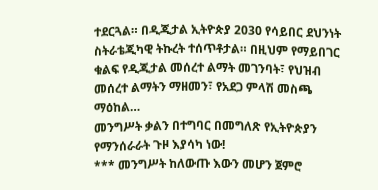ተደርጓል። በዲጂታል ኢትዮጵያ 2030 የሳይበር ደህንነት ስትራቴጂካዊ ትኩረት ተሰጥቶታል። በዚህም የማይበገር ቁልፍ የዲጂታል መሰረተ ልማት መገንባት፣ የህዝብ መሰረተ ልማትን ማዘመን፣ የአደጋ ምላሽ መስጫ ማዕከል…
መንግሥት ቃልን በተግባር በመግለጽ የኢትዮጵያን የማንሰራራት ጉዞ እያሳካ ነው!
*** መንግሥት ከለውጡ እውን መሆን ጀምሮ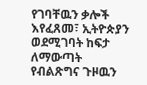የገባቸዉን ቃሎች እየፈጸመ፣ ኢትዮጵያን ወደሚገባት ከፍታ ለማውጣት የብልጽግና ጉዞዉን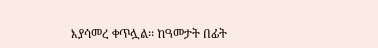እያሳመረ ቀጥሏል፡፡ ከዓመታት በፊት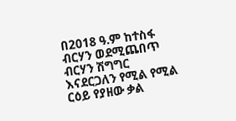በ2018 ዓ.ም ከተስፋ ብርሃን ወደሚጨበጥ ብርሃን ሽግግር እናደርጋለን የሚል የሚል ርዕይ የያዘው ቃል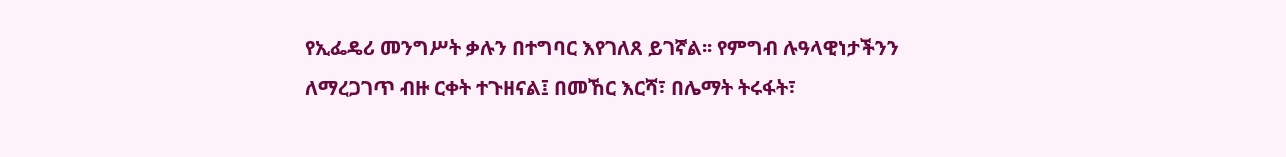የኢፌዴሪ መንግሥት ቃሉን በተግባር እየገለጸ ይገኛል፡፡ የምግብ ሉዓላዊነታችንን ለማረጋገጥ ብዙ ርቀት ተጉዘናል፤ በመኸር እርሻ፣ በሌማት ትሩፋት፣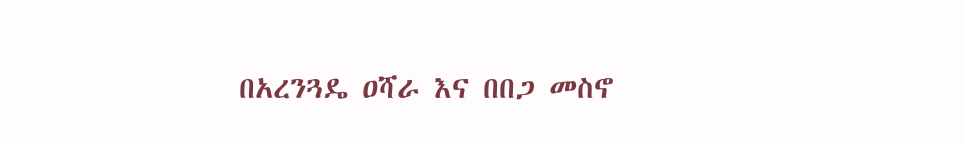በአረንጓዴ ዐሻራ እና በበጋ መስኖ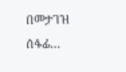በመታገዝ ሰፋፊ…